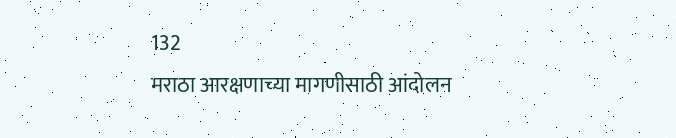132
मराठा आरक्षणाच्या मागणीसाठी आंदोलन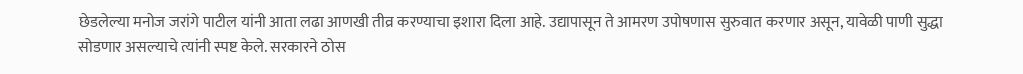छेडलेल्या मनोज जरांगे पाटील यांनी आता लढा आणखी तीव्र करण्याचा इशारा दिला आहे. उद्यापासून ते आमरण उपोषणास सुरुवात करणार असून, यावेळी पाणी सुद्धा सोडणार असल्याचे त्यांनी स्पष्ट केले. सरकारने ठोस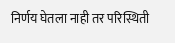निर्णय घेतला नाही तर परिस्थिती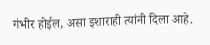गंभीर होईल, असा इशाराही त्यांनी दिला आहे.